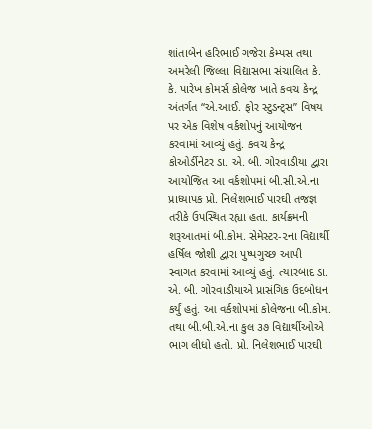શાંતાબેન હરિભાઈ ગજેરા કેમ્પસ તથા અમરેલી જિલ્લા વિદ્યાસભા સંચાલિત કે. કે. પારેખ કોમર્સ કોલેજ ખાતે કવચ કેન્દ્ર અંતર્ગત “એ.આઈ. ફોર સ્ટુડન્ટ્‌સ” વિષય પર એક વિશેષ વર્કશોપનું આયોજન કરવામાં આવ્યું હતું. કવચ કેન્દ્ર કોઓર્ડીનેટર ડા. એ. બી. ગોરવાડીયા દ્વારા આયોજિત આ વર્કશોપમાં બી.સી.એ.ના પ્રાધ્યાપક પ્રો. નિલેશભાઈ પારઘી તજજ્ઞ તરીકે ઉપસ્થિત રહ્યા હતા. કાર્યક્રમની શરૂઆતમાં બી.કોમ. સેમેસ્ટર-૨ના વિદ્યાર્થી હર્ષિલ જોશી દ્વારા પુષ્પગુચ્છ આપી સ્વાગત કરવામાં આવ્યું હતું. ત્યારબાદ ડા. એ. બી. ગોરવાડીયાએ પ્રાસંગિક ઉદબોધન કર્યું હતું. આ વર્કશોપમાં કોલેજના બી.કોમ. તથા બી.બી.એ.ના કુલ ૩૭ વિદ્યાર્થીઓએ ભાગ લીધો હતો. પ્રો. નિલેશભાઈ પારઘી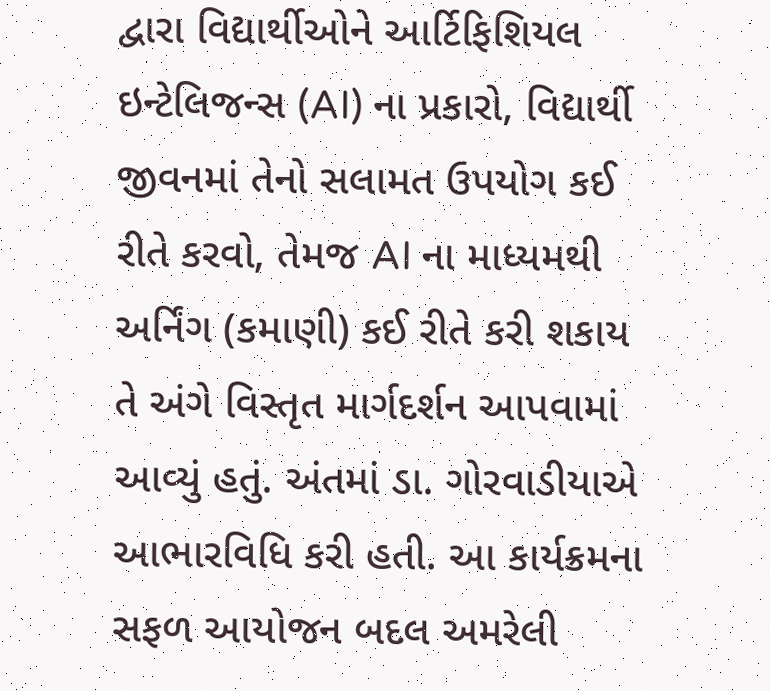દ્વારા વિદ્યાર્થીઓને આર્ટિફિશિયલ ઇન્ટેલિજન્સ (AI) ના પ્રકારો, વિદ્યાર્થી જીવનમાં તેનો સલામત ઉપયોગ કઈ રીતે કરવો, તેમજ AI ના માધ્યમથી અર્નિંગ (કમાણી) કઈ રીતે કરી શકાય તે અંગે વિસ્તૃત માર્ગદર્શન આપવામાં આવ્યું હતું. અંતમાં ડા. ગોરવાડીયાએ આભારવિધિ કરી હતી. આ કાર્યક્રમના સફળ આયોજન બદલ અમરેલી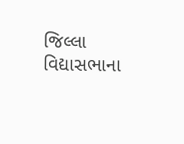જિલ્લા વિદ્યાસભાના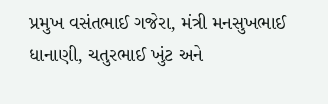પ્રમુખ વસંતભાઈ ગજેરા, મંત્રી મનસુખભાઈ ધાનાણી, ચતુરભાઈ ખુંટ અને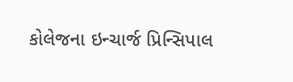કોલેજના ઇન્ચાર્જ પ્રિન્સિપાલ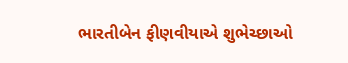ભારતીબેન ફીણવીયાએ શુભેચ્છાઓ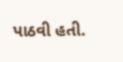પાઠવી હતી.